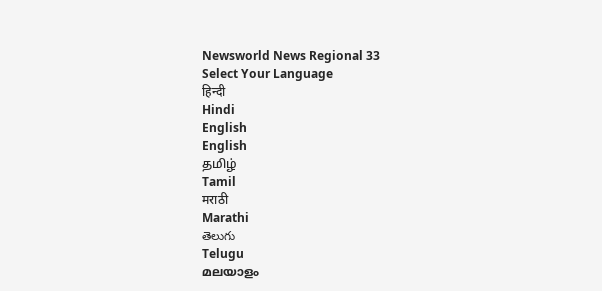Newsworld News Regional 33
Select Your Language
हिन्दी
Hindi
English
English
தமிழ்
Tamil
मराठी
Marathi
తెలుగు
Telugu
മലയാളം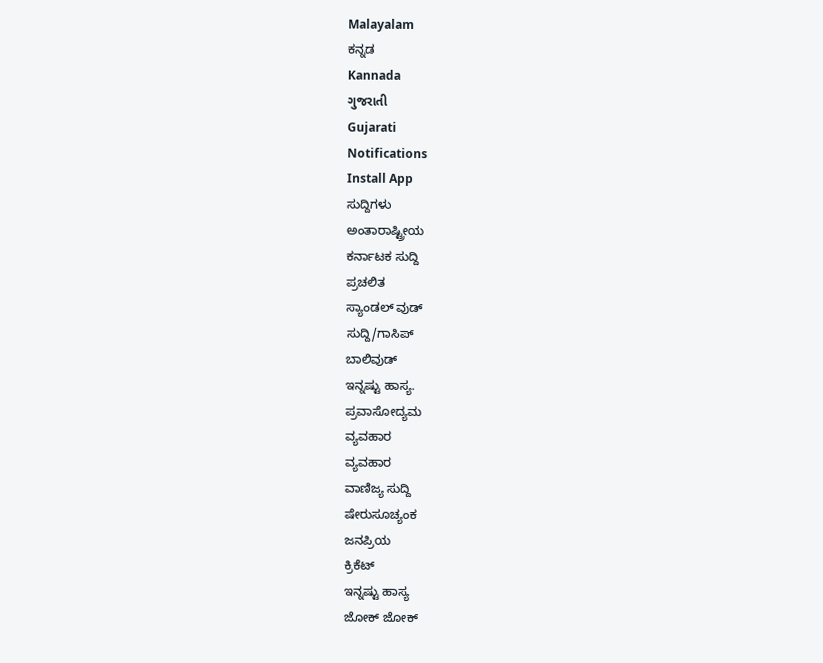Malayalam
ಕನ್ನಡ
Kannada
ગુજરાતી
Gujarati
Notifications
Install App
ಸುದ್ದಿಗಳು
ಅಂತಾರಾಷ್ಟ್ರೀಯ
ಕರ್ನಾಟಕ ಸುದ್ದಿ
ಪ್ರಚಲಿತ
ಸ್ಯಾಂಡಲ್ ವುಡ್
ಸುದ್ದಿ/ಗಾಸಿಪ್
ಬಾಲಿವುಡ್
ಇನ್ನಷ್ಟು ಹಾಸ್ಯ.
ಪ್ರವಾಸೋದ್ಯಮ
ವ್ಯವಹಾರ
ವ್ಯವಹಾರ
ವಾಣಿಜ್ಯ ಸುದ್ದಿ
ಷೇರುಸೂಚ್ಯಂಕ
ಜನಪ್ರಿಯ
ಕ್ರಿಕೆಟ್
ಇನ್ನಷ್ಟು ಹಾಸ್ಯ
ಜೋಕ್ ಜೋಕ್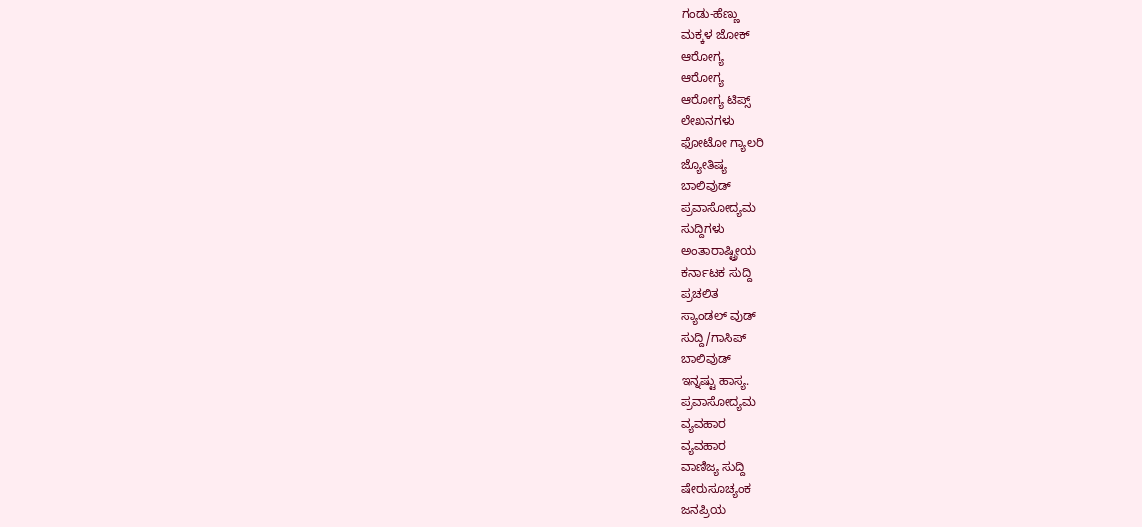ಗಂಡು-ಹೆಣ್ಣು
ಮಕ್ಕಳ ಜೋಕ್
ಆರೋಗ್ಯ
ಆರೋಗ್ಯ
ಆರೋಗ್ಯ ಟಿಪ್ಸ್
ಲೇಖನಗಳು
ಫೋಟೋ ಗ್ಯಾಲರಿ
ಜ್ಯೋತಿಷ್ಯ
ಬಾಲಿವುಡ್
ಪ್ರವಾಸೋದ್ಯಮ
ಸುದ್ದಿಗಳು
ಅಂತಾರಾಷ್ಟ್ರೀಯ
ಕರ್ನಾಟಕ ಸುದ್ದಿ
ಪ್ರಚಲಿತ
ಸ್ಯಾಂಡಲ್ ವುಡ್
ಸುದ್ದಿ/ಗಾಸಿಪ್
ಬಾಲಿವುಡ್
ಇನ್ನಷ್ಟು ಹಾಸ್ಯ.
ಪ್ರವಾಸೋದ್ಯಮ
ವ್ಯವಹಾರ
ವ್ಯವಹಾರ
ವಾಣಿಜ್ಯ ಸುದ್ದಿ
ಷೇರುಸೂಚ್ಯಂಕ
ಜನಪ್ರಿಯ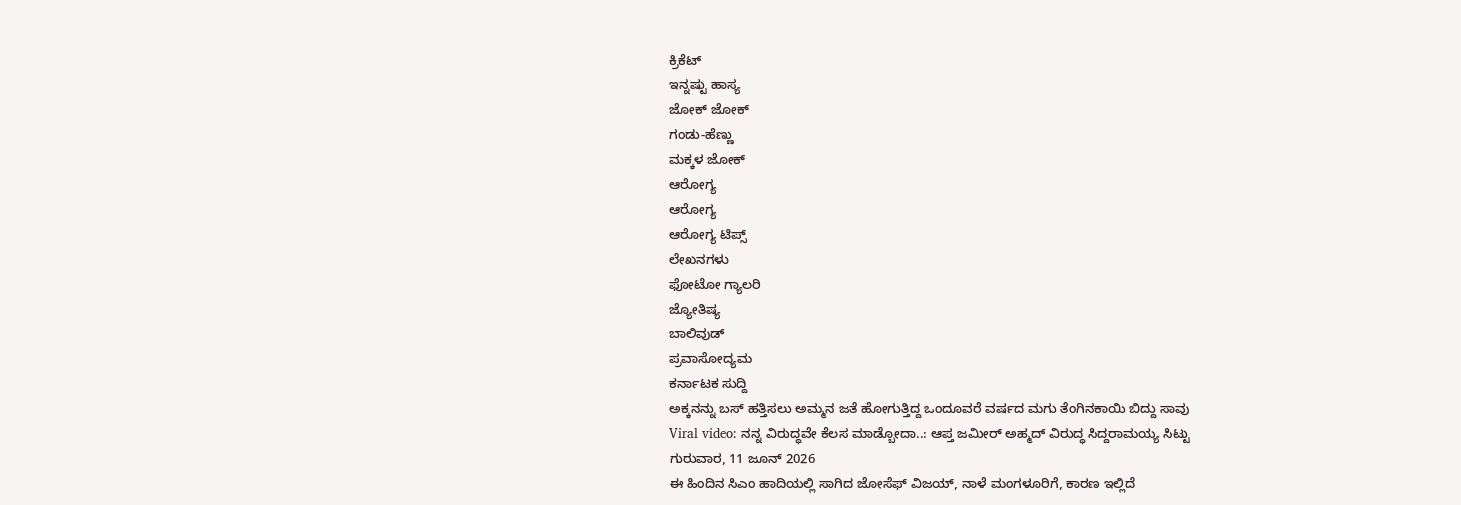ಕ್ರಿಕೆಟ್
ಇನ್ನಷ್ಟು ಹಾಸ್ಯ
ಜೋಕ್ ಜೋಕ್
ಗಂಡು-ಹೆಣ್ಣು
ಮಕ್ಕಳ ಜೋಕ್
ಆರೋಗ್ಯ
ಆರೋಗ್ಯ
ಆರೋಗ್ಯ ಟಿಪ್ಸ್
ಲೇಖನಗಳು
ಫೋಟೋ ಗ್ಯಾಲರಿ
ಜ್ಯೋತಿಷ್ಯ
ಬಾಲಿವುಡ್
ಪ್ರವಾಸೋದ್ಯಮ
ಕರ್ನಾಟಕ ಸುದ್ದಿ
ಅಕ್ಕನನ್ನು ಬಸ್ ಹತ್ತಿಸಲು ಅಮ್ಮನ ಜತೆ ಹೋಗುತ್ತಿದ್ದ ಒಂದೂವರೆ ವರ್ಷದ ಮಗು ತೆಂಗಿನಕಾಯಿ ಬಿದ್ದು ಸಾವು
Viral video: ನನ್ನ ವಿರುದ್ಧವೇ ಕೆಲಸ ಮಾಡ್ಬೋದಾ..: ಆಪ್ತ ಜಮೀರ್ ಅಹ್ಮದ್ ವಿರುದ್ಧ ಸಿದ್ದರಾಮಯ್ಯ ಸಿಟ್ಟು
ಗುರುವಾರ, 11 ಜೂನ್ 2026
ಈ ಹಿಂದಿನ ಸಿಎಂ ಹಾದಿಯಲ್ಲಿ ಸಾಗಿದ ಜೋಸೆಫ್ ವಿಜಯ್, ನಾಳೆ ಮಂಗಳೂರಿಗೆ, ಕಾರಣ ಇಲ್ಲಿದೆ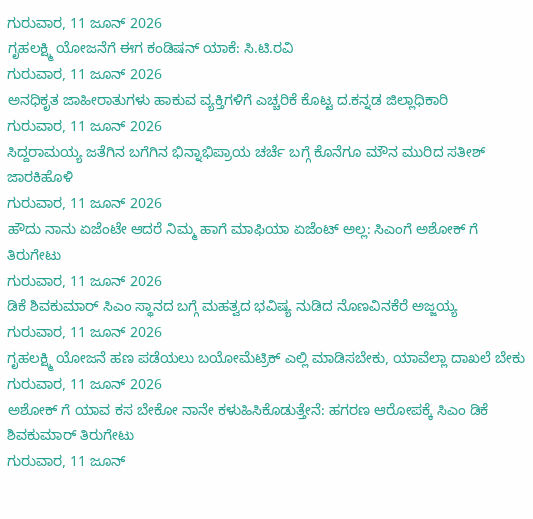ಗುರುವಾರ, 11 ಜೂನ್ 2026
ಗೃಹಲಕ್ಷ್ಮಿ ಯೋಜನೆಗೆ ಈಗ ಕಂಡಿಷನ್ ಯಾಕೆ: ಸಿ.ಟಿ.ರವಿ
ಗುರುವಾರ, 11 ಜೂನ್ 2026
ಅನಧಿಕೃತ ಜಾಹೀರಾತುಗಳು ಹಾಕುವ ವ್ಯಕ್ತಿಗಳಿಗೆ ಎಚ್ಚರಿಕೆ ಕೊಟ್ಟ ದ.ಕನ್ನಡ ಜಿಲ್ಲಾಧಿಕಾರಿ
ಗುರುವಾರ, 11 ಜೂನ್ 2026
ಸಿದ್ದರಾಮಯ್ಯ ಜತೆಗಿನ ಬಗೆಗಿನ ಭಿನ್ನಾಭಿಪ್ರಾಯ ಚರ್ಚೆ ಬಗ್ಗೆ ಕೊನೆಗೂ ಮೌನ ಮುರಿದ ಸತೀಶ್ ಜಾರಕಿಹೊಳಿ
ಗುರುವಾರ, 11 ಜೂನ್ 2026
ಹೌದು ನಾನು ಏಜೆಂಟೇ ಆದರೆ ನಿಮ್ಮ ಹಾಗೆ ಮಾಫಿಯಾ ಏಜೆಂಟ್ ಅಲ್ಲ: ಸಿಎಂಗೆ ಅಶೋಕ್ ಗೆ ತಿರುಗೇಟು
ಗುರುವಾರ, 11 ಜೂನ್ 2026
ಡಿಕೆ ಶಿವಕುಮಾರ್ ಸಿಎಂ ಸ್ಥಾನದ ಬಗ್ಗೆ ಮಹತ್ವದ ಭವಿಷ್ಯ ನುಡಿದ ನೊಣವಿನಕೆರೆ ಅಜ್ಜಯ್ಯ
ಗುರುವಾರ, 11 ಜೂನ್ 2026
ಗೃಹಲಕ್ಷ್ಮಿ ಯೋಜನೆ ಹಣ ಪಡೆಯಲು ಬಯೋಮೆಟ್ರಿಕ್ ಎಲ್ಲಿ ಮಾಡಿಸಬೇಕು, ಯಾವೆಲ್ಲಾ ದಾಖಲೆ ಬೇಕು
ಗುರುವಾರ, 11 ಜೂನ್ 2026
ಅಶೋಕ್ ಗೆ ಯಾವ ಕಸ ಬೇಕೋ ನಾನೇ ಕಳುಹಿಸಿಕೊಡುತ್ತೇನೆ: ಹಗರಣ ಆರೋಪಕ್ಕೆ ಸಿಎಂ ಡಿಕೆ ಶಿವಕುಮಾರ್ ತಿರುಗೇಟು
ಗುರುವಾರ, 11 ಜೂನ್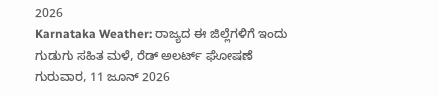2026
Karnataka Weather: ರಾಜ್ಯದ ಈ ಜಿಲ್ಲೆಗಳಿಗೆ ಇಂದು ಗುಡುಗು ಸಹಿತ ಮಳೆ, ರೆಡ್ ಅಲರ್ಟ್ ಘೋಷಣೆ
ಗುರುವಾರ, 11 ಜೂನ್ 2026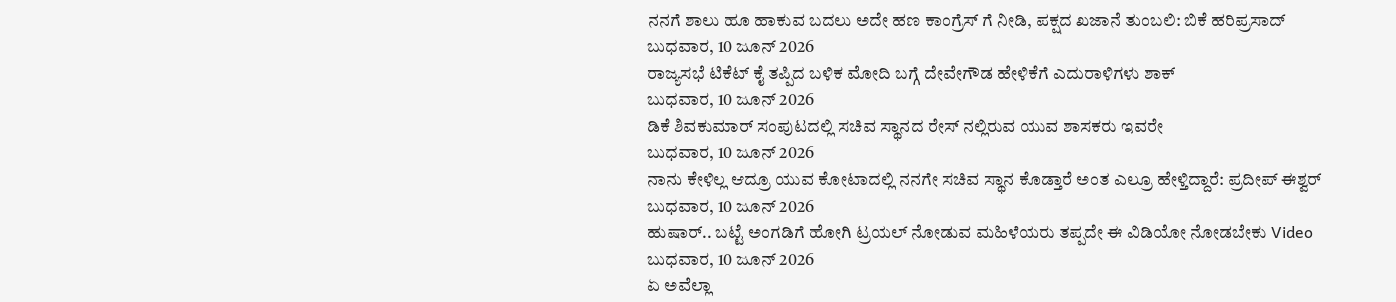ನನಗೆ ಶಾಲು ಹೂ ಹಾಕುವ ಬದಲು ಅದೇ ಹಣ ಕಾಂಗ್ರೆಸ್ ಗೆ ನೀಡಿ, ಪಕ್ಷದ ಖಜಾನೆ ತುಂಬಲಿ: ಬಿಕೆ ಹರಿಪ್ರಸಾದ್
ಬುಧವಾರ, 10 ಜೂನ್ 2026
ರಾಜ್ಯಸಭೆ ಟಿಕೆಟ್ ಕೈ ತಪ್ಪಿದ ಬಳಿಕ ಮೋದಿ ಬಗ್ಗೆ ದೇವೇಗೌಡ ಹೇಳಿಕೆಗೆ ಎದುರಾಳಿಗಳು ಶಾಕ್
ಬುಧವಾರ, 10 ಜೂನ್ 2026
ಡಿಕೆ ಶಿವಕುಮಾರ್ ಸಂಪುಟದಲ್ಲಿ ಸಚಿವ ಸ್ಥಾನದ ರೇಸ್ ನಲ್ಲಿರುವ ಯುವ ಶಾಸಕರು ಇವರೇ
ಬುಧವಾರ, 10 ಜೂನ್ 2026
ನಾನು ಕೇಳಿಲ್ಲ ಆದ್ರೂ ಯುವ ಕೋಟಾದಲ್ಲಿ ನನಗೇ ಸಚಿವ ಸ್ಥಾನ ಕೊಡ್ತಾರೆ ಅಂತ ಎಲ್ರೂ ಹೇಳ್ತಿದ್ದಾರೆ: ಪ್ರದೀಪ್ ಈಶ್ವರ್
ಬುಧವಾರ, 10 ಜೂನ್ 2026
ಹುಷಾರ್.. ಬಟ್ಟೆ ಅಂಗಡಿಗೆ ಹೋಗಿ ಟ್ರಯಲ್ ನೋಡುವ ಮಹಿಳೆಯರು ತಪ್ಪದೇ ಈ ವಿಡಿಯೋ ನೋಡಬೇಕು Video
ಬುಧವಾರ, 10 ಜೂನ್ 2026
ಏ ಅವೆಲ್ಲಾ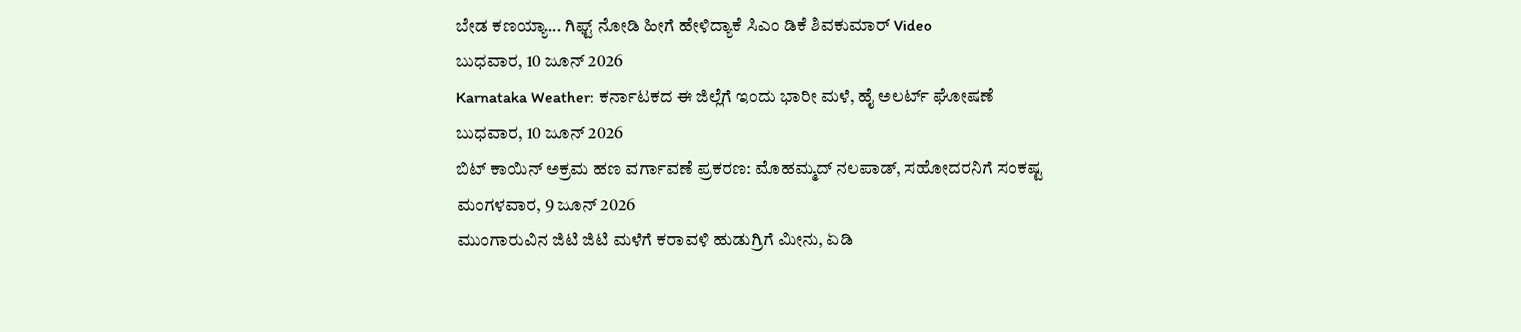ಬೇಡ ಕಣಯ್ಯಾ... ಗಿಫ್ಟ್ ನೋಡಿ ಹೀಗೆ ಹೇಳಿದ್ಯಾಕೆ ಸಿಎಂ ಡಿಕೆ ಶಿವಕುಮಾರ್ Video
ಬುಧವಾರ, 10 ಜೂನ್ 2026
Karnataka Weather: ಕರ್ನಾಟಕದ ಈ ಜಿಲ್ಲೆಗೆ ಇಂದು ಭಾರೀ ಮಳೆ, ಹೈ ಅಲರ್ಟ್ ಘೋಷಣೆ
ಬುಧವಾರ, 10 ಜೂನ್ 2026
ಬಿಟ್ ಕಾಯಿನ್ ಅಕ್ರಮ ಹಣ ವರ್ಗಾವಣೆ ಪ್ರಕರಣ: ಮೊಹಮ್ಮದ್ ನಲಪಾಡ್, ಸಹೋದರನಿಗೆ ಸಂಕಷ್ಟ
ಮಂಗಳವಾರ, 9 ಜೂನ್ 2026
ಮುಂಗಾರುವಿನ ಜಿಟಿ ಜಿಟಿ ಮಳೆಗೆ ಕರಾವಳಿ ಹುಡುಗ್ರಿಗೆ ಮೀನು, ಏಡಿ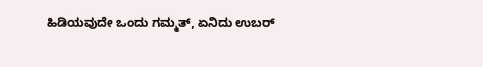ಹಿಡಿಯವುದೇ ಒಂದು ಗಮ್ಮತ್, ಏನಿದು ಉಬರ್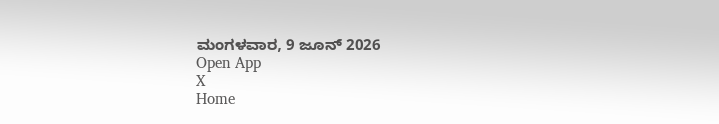ಮಂಗಳವಾರ, 9 ಜೂನ್ 2026
Open App
X
Home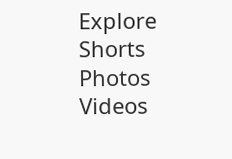Explore
Shorts
Photos
Videos